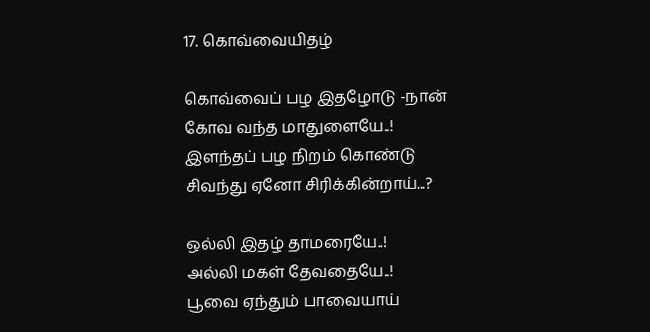17. கொவ்வையிதழ்

கொவ்வைப் பழ இதழோடு -நான்
கோவ வந்த மாதுளையே..!
இளந்தப் பழ நிறம் கொண்டு
சிவந்து ஏனோ சிரிக்கின்றாய்...?

ஒல்லி இதழ் தாமரையே..!
அல்லி மகள் தேவதையே..!
பூவை ஏந்தும் பாவையாய்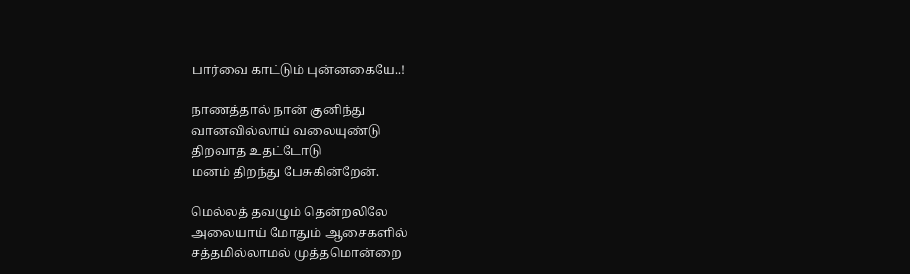பார்வை காட்டும் புன்னகையே..!

நாணத்தால் நான் குனிந்து
வானவில்லாய் வலையுண்டு
திறவாத உதட்டோடு
மனம் திறந்து பேசுகின்றேன்.

மெல்லத் தவழும் தென்றலிலே
அலையாய் மோதும் ஆசைகளில்
சத்தமில்லாமல் முத்தமொன்றை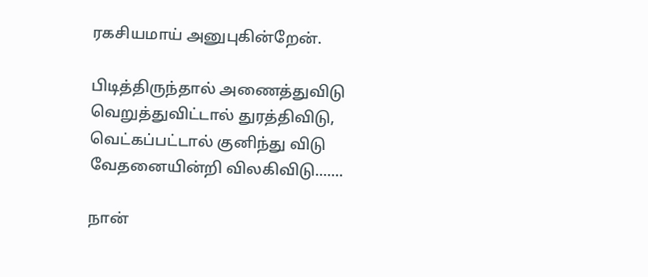ரகசியமாய் அனுபுகின்றேன்.

பிடித்திருந்தால் அணைத்துவிடு
வெறுத்துவிட்டால் துரத்திவிடு,
வெட்கப்பட்டால் குனிந்து விடு
வேதனையின்றி விலகிவிடு.......

நான்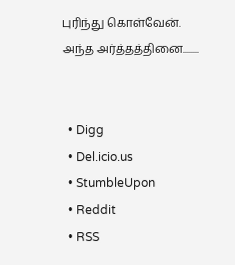புரிந்து கொள்வேன்.
அந்த அர்த்தத்தினை........


  • Digg
  • Del.icio.us
  • StumbleUpon
  • Reddit
  • RSS